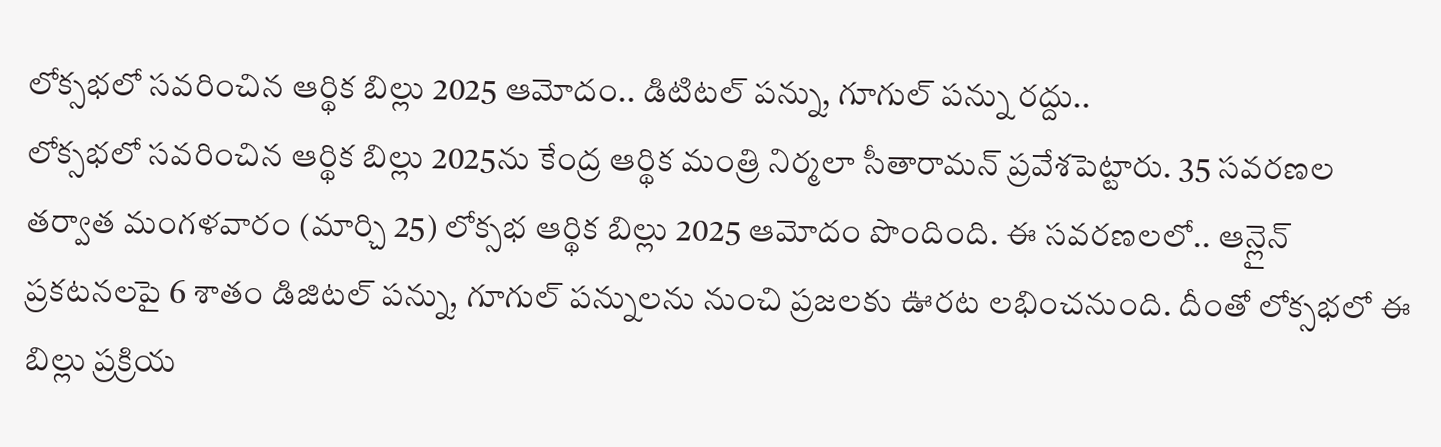లోక్సభలో సవరించిన ఆర్థిక బిల్లు 2025 ఆమోదం.. డిటిటల్ పన్ను, గూగుల్ పన్ను రద్దు..
లోక్సభలో సవరించిన ఆర్థిక బిల్లు 2025ను కేంద్ర ఆర్థిక మంత్రి నిర్మలా సీతారామన్ ప్రవేశపెట్టారు. 35 సవరణల తర్వాత మంగళవారం (మార్చి 25) లోక్సభ ఆర్థిక బిల్లు 2025 ఆమోదం పొందింది. ఈ సవరణలలో.. ఆన్లైన్ ప్రకటనలపై 6 శాతం డిజిటల్ పన్ను, గూగుల్ పన్నులను నుంచి ప్రజలకు ఊరట లభించనుంది. దీంతో లోక్సభలో ఈ బిల్లు ప్రక్రియ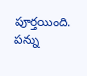పూర్తయింది. పన్ను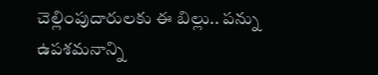చెల్లింపుదారులకు ఈ బిల్లు.. పన్ను ఉపశమనాన్ని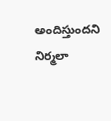అందిస్తుందని నిర్మలా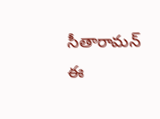సీతారామన్ ఈ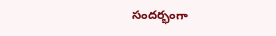సందర్భంగా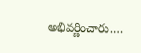అభివర్ణించారు.…